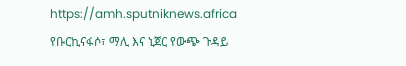https://amh.sputniknews.africa
የቡርኪናፋሶ፣ ማሊ እና ኒጀር የውጭ ጉዳይ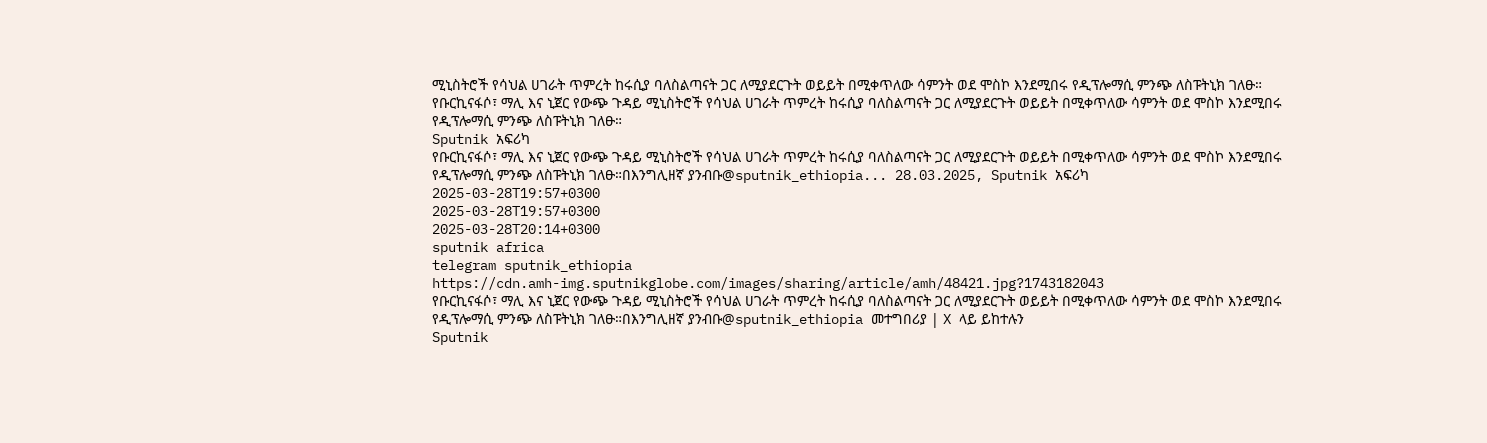ሚኒስትሮች የሳህል ሀገራት ጥምረት ከሩሲያ ባለስልጣናት ጋር ለሚያደርጉት ወይይት በሚቀጥለው ሳምንት ወደ ሞስኮ እንደሚበሩ የዲፕሎማሲ ምንጭ ለስፑትኒክ ገለፁ።
የቡርኪናፋሶ፣ ማሊ እና ኒጀር የውጭ ጉዳይ ሚኒስትሮች የሳህል ሀገራት ጥምረት ከሩሲያ ባለስልጣናት ጋር ለሚያደርጉት ወይይት በሚቀጥለው ሳምንት ወደ ሞስኮ እንደሚበሩ የዲፕሎማሲ ምንጭ ለስፑትኒክ ገለፁ።
Sputnik አፍሪካ
የቡርኪናፋሶ፣ ማሊ እና ኒጀር የውጭ ጉዳይ ሚኒስትሮች የሳህል ሀገራት ጥምረት ከሩሲያ ባለስልጣናት ጋር ለሚያደርጉት ወይይት በሚቀጥለው ሳምንት ወደ ሞስኮ እንደሚበሩ የዲፕሎማሲ ምንጭ ለስፑትኒክ ገለፁ።በእንግሊዘኛ ያንብቡ@sputnik_ethiopia... 28.03.2025, Sputnik አፍሪካ
2025-03-28T19:57+0300
2025-03-28T19:57+0300
2025-03-28T20:14+0300
sputnik africa
telegram sputnik_ethiopia
https://cdn.amh-img.sputnikglobe.com/images/sharing/article/amh/48421.jpg?1743182043
የቡርኪናፋሶ፣ ማሊ እና ኒጀር የውጭ ጉዳይ ሚኒስትሮች የሳህል ሀገራት ጥምረት ከሩሲያ ባለስልጣናት ጋር ለሚያደርጉት ወይይት በሚቀጥለው ሳምንት ወደ ሞስኮ እንደሚበሩ የዲፕሎማሲ ምንጭ ለስፑትኒክ ገለፁ።በእንግሊዘኛ ያንብቡ@sputnik_ethiopia መተግበሪያ | X ላይ ይከተሉን
Sputnik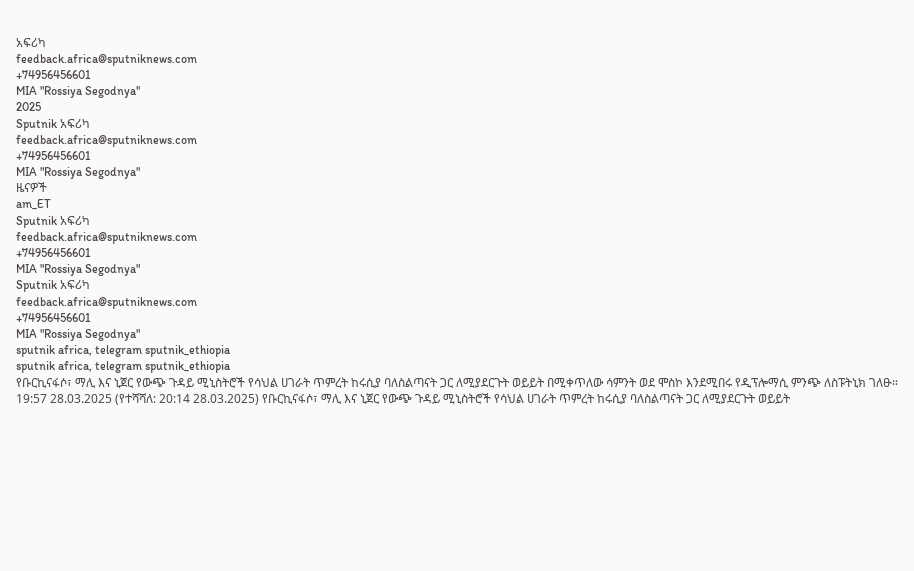አፍሪካ
feedback.africa@sputniknews.com
+74956456601
MIA "Rossiya Segodnya"
2025
Sputnik አፍሪካ
feedback.africa@sputniknews.com
+74956456601
MIA "Rossiya Segodnya"
ዜናዎች
am_ET
Sputnik አፍሪካ
feedback.africa@sputniknews.com
+74956456601
MIA "Rossiya Segodnya"
Sputnik አፍሪካ
feedback.africa@sputniknews.com
+74956456601
MIA "Rossiya Segodnya"
sputnik africa, telegram sputnik_ethiopia
sputnik africa, telegram sputnik_ethiopia
የቡርኪናፋሶ፣ ማሊ እና ኒጀር የውጭ ጉዳይ ሚኒስትሮች የሳህል ሀገራት ጥምረት ከሩሲያ ባለስልጣናት ጋር ለሚያደርጉት ወይይት በሚቀጥለው ሳምንት ወደ ሞስኮ እንደሚበሩ የዲፕሎማሲ ምንጭ ለስፑትኒክ ገለፁ።
19:57 28.03.2025 (የተሻሻለ: 20:14 28.03.2025) የቡርኪናፋሶ፣ ማሊ እና ኒጀር የውጭ ጉዳይ ሚኒስትሮች የሳህል ሀገራት ጥምረት ከሩሲያ ባለስልጣናት ጋር ለሚያደርጉት ወይይት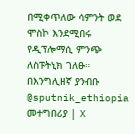በሚቀጥለው ሳምንት ወደ ሞስኮ እንደሚበሩ የዲፕሎማሲ ምንጭ ለስፑትኒክ ገለፁ።
በእንግሊዘኛ ያንብቡ
@sputnik_ethiopia
መተግበሪያ | X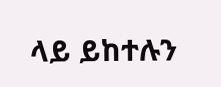ላይ ይከተሉን